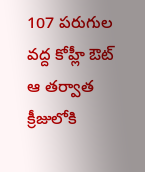107 పరుగుల వద్ద కోహ్లీ ఔట్
ఆ తర్వాత క్రీజులోకి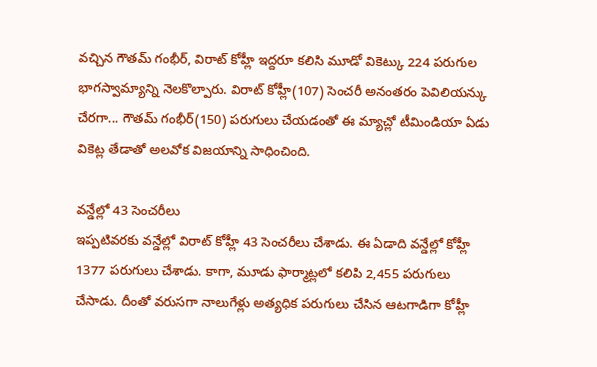వచ్చిన గౌతమ్ గంభీర్, విరాట్ కోహ్లీ ఇద్దరూ కలిసి మూడో వికెట్కు 224 పరుగుల భాగస్వామ్యాన్ని నెలకొల్పారు. విరాట్ కోహ్లీ(107) సెంచరీ అనంతరం పెవిలియన్కు చేరగా... గౌతమ్ గంభీర్(150) పరుగులు చేయడంతో ఈ మ్యాచ్లో టీమిండియా ఏడు వికెట్ల తేడాతో అలవోక విజయాన్ని సాధించింది.

వన్డేల్లో 43 సెంచరీలు
ఇప్పటివరకు వన్డేల్లో విరాట్ కోహ్లీ 43 సెంచరీలు చేశాడు. ఈ ఏడాది వన్డేల్లో కోహ్లీ 1377 పరుగులు చేశాడు. కాగా, మూడు ఫార్మాట్లలో కలిపి 2,455 పరుగులు చేసాడు. దీంతో వరుసగా నాలుగేళ్లు అత్యధిక పరుగులు చేసిన ఆటగాడిగా కోహ్లీ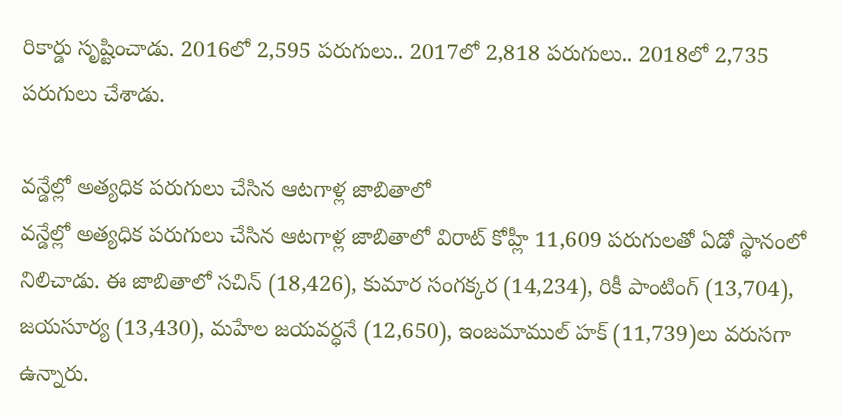రికార్డు సృష్టించాడు. 2016లో 2,595 పరుగులు.. 2017లో 2,818 పరుగులు.. 2018లో 2,735 పరుగులు చేశాడు.

వన్డేల్లో అత్యధిక పరుగులు చేసిన ఆటగాళ్ల జాబితాలో
వన్డేల్లో అత్యధిక పరుగులు చేసిన ఆటగాళ్ల జాబితాలో విరాట్ కోహ్లీ 11,609 పరుగులతో ఏడో స్థానంలో నిలిచాడు. ఈ జాబితాలో సచిన్ (18,426), కుమార సంగక్కర (14,234), రికీ పాంటింగ్ (13,704), జయసూర్య (13,430), మహేల జయవర్ధనే (12,650), ఇంజమాముల్ హక్ (11,739)లు వరుసగా ఉన్నారు.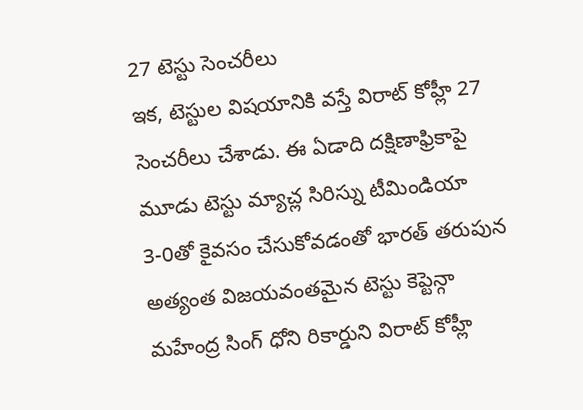27 టెస్టు సెంచరీలు
ఇక, టెస్టుల విషయానికి వస్తే విరాట్ కోహ్లీ 27 సెంచరీలు చేశాడు. ఈ ఏడాది దక్షిణాఫ్రికాపై మూడు టెస్టు మ్యాచ్ల సిరిస్ను టీమిండియా 3-0తో కైవసం చేసుకోవడంతో భారత్ తరుపున అత్యంత విజయవంతమైన టెస్టు కెప్టెన్గా మహేంద్ర సింగ్ ధోని రికార్డుని విరాట్ కోహ్లీ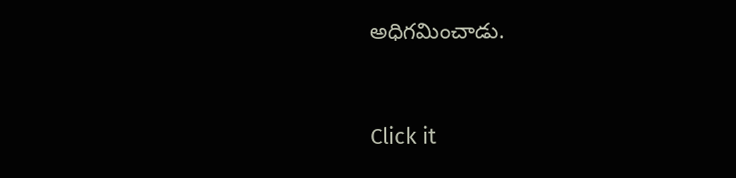అధిగమించాడు.


Click it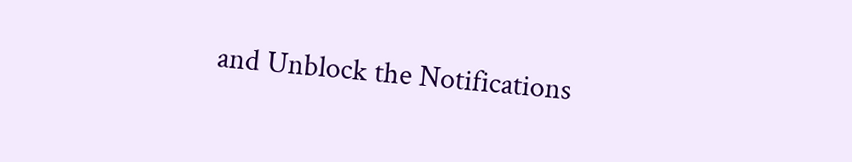and Unblock the Notifications